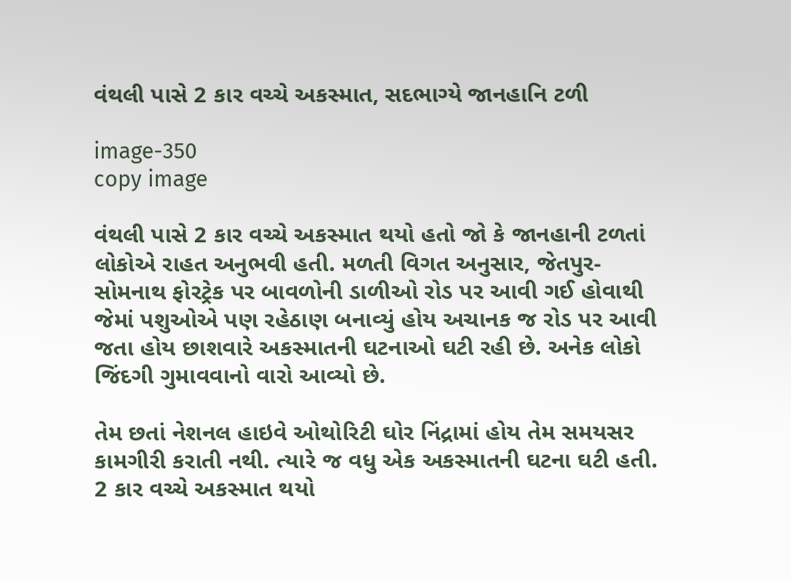વંથલી પાસે 2 કાર વચ્ચે અકસ્માત, સદભાગ્યે જાનહાનિ ટળી

image-350
copy image

વંથલી પાસે 2 કાર વચ્ચે અકસ્માત થયો હતો જો કે જાનહાની ટળતાં લોકોએ રાહત અનુભવી હતી. મળતી વિગત અનુસાર, જેતપુર-સોમનાથ ફોરટ્રેક પર બાવળોની ડાળીઓ રોડ પર આવી ગઈ હોવાથી જેમાં પશુઓએ પણ રહેઠાણ બનાવ્યું હોય અચાનક જ રોડ પર આવી જતા હોય છાશવારે અકસ્માતની ઘટનાઓ ઘટી રહી છે. અનેક લોકો જિંદગી ગુમાવવાનો વારો આવ્યો છે.

તેમ છતાં નેશનલ હાઇવે ઓથોરિટી ઘોર નિંદ્રામાં હોય તેમ સમયસર કામગીરી કરાતી નથી. ત્યારે જ વધુ એક અકસ્માતની ઘટના ઘટી હતી. 2 કાર વચ્ચે અકસ્માત થયો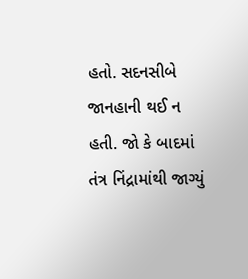હતો. સદનસીબે જાનહાની થઈ ન હતી. જો કે બાદમાં તંત્ર નિંદ્રામાંથી જાગ્યું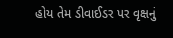હોય તેમ ડીવાઈડર પર વૃક્ષનું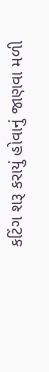કટિંગ શરૂ કરાયું હોવાનું જાણવા મળી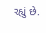રહ્યું છે.